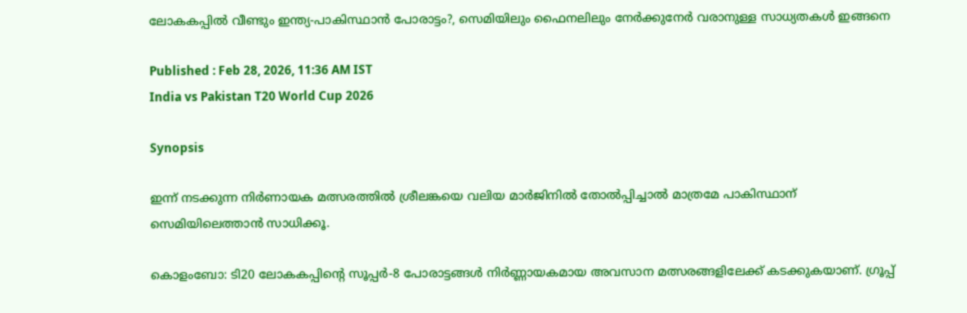ലോകകപ്പിൽ വീണ്ടും ഇന്ത്യ-പാകിസ്ഥാന്‍ പോരാട്ടം?, സെമിയിലും ഫൈനലിലും നേര്‍ക്കുനേര്‍ വരാനുള്ള സാധ്യതകൾ ഇങ്ങനെ

Published : Feb 28, 2026, 11:36 AM IST
India vs Pakistan T20 World Cup 2026

Synopsis

ഇന്ന് നടക്കുന്ന നിർണായക മത്സരത്തിൽ ശ്രീലങ്കയെ വലിയ മാർജിനിൽ തോൽപ്പിച്ചാൽ മാത്രമേ പാകിസ്ഥാന് സെമിയിലെത്താൻ സാധിക്കൂ.

കൊളംബോ: ടി20 ലോകകപ്പിന്‍റെ സൂപ്പർ-8 പോരാട്ടങ്ങള്‍ നിർണ്ണായകമായ അവസാന മത്സരങ്ങളിലേക്ക് കടക്കുകയാണ്. ഗ്രൂപ്പ്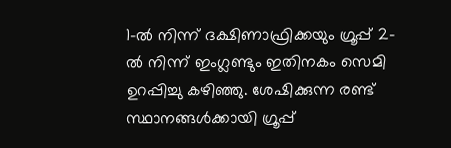1-ൽ നിന്ന് ദക്ഷിണാഫ്രിക്കയും ഗ്രൂപ്പ് 2-ൽ നിന്ന് ഇംഗ്ലണ്ടും ഇതിനകം സെമി ഉറപ്പിച്ചു കഴിഞ്ഞു. ശേഷിക്കുന്ന രണ്ട് സ്ഥാനങ്ങൾക്കായി ഗ്രൂപ്പ്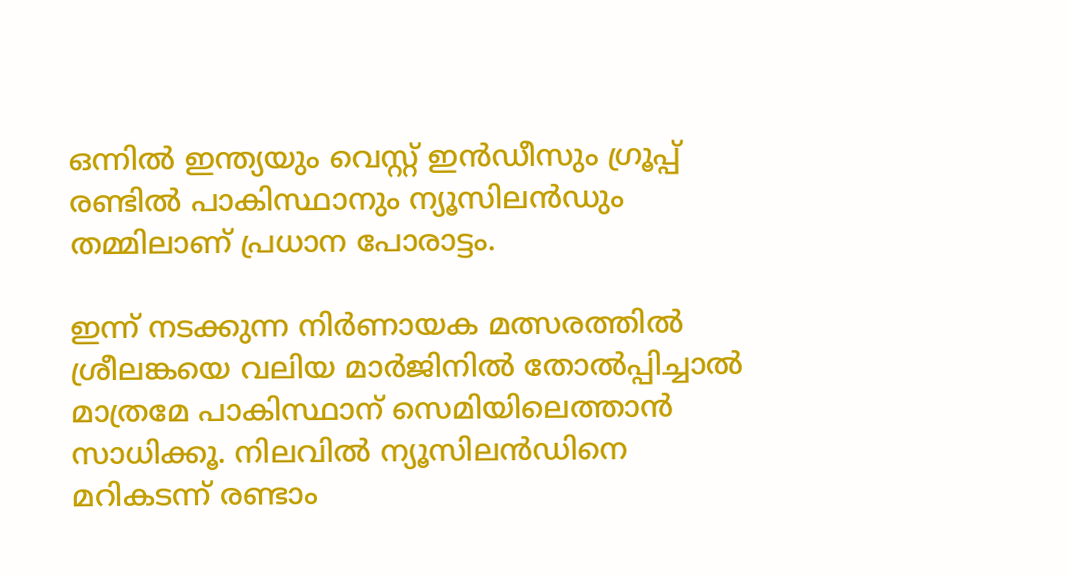ഒന്നില്‍ ഇന്ത്യയും വെസ്റ്റ് ഇൻഡീസും ഗ്രൂപ്പ് രണ്ടില്‍ പാകിസ്ഥാനും ന്യൂസിലൻഡും തമ്മിലാണ് പ്രധാന പോരാട്ടം.

ഇന്ന് നടക്കുന്ന നിർണായക മത്സരത്തിൽ ശ്രീലങ്കയെ വലിയ മാർജിനിൽ തോൽപ്പിച്ചാൽ മാത്രമേ പാകിസ്ഥാന് സെമിയിലെത്താൻ സാധിക്കൂ. നിലവിൽ ന്യൂസിലൻഡിനെ മറികടന്ന് രണ്ടാം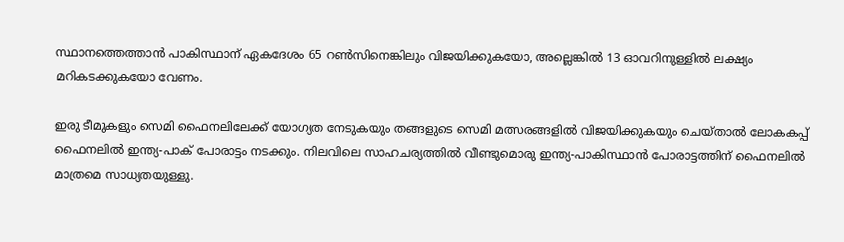സ്ഥാനത്തെത്താൻ പാകിസ്ഥാന് ഏകദേശം 65 റൺസിനെങ്കിലും വിജയിക്കുകയോ, അല്ലെങ്കിൽ 13 ഓവറിനുള്ളിൽ ലക്ഷ്യം മറികടക്കുകയോ വേണം.

ഇരു ടീമുകളും സെമി ഫൈനലിലേക്ക് യോഗ്യത നേടുകയും തങ്ങളുടെ സെമി മത്സരങ്ങളിൽ വിജയിക്കുകയും ചെയ്താൽ ലോകകപ്പ് ഫൈനലിൽ ഇന്ത്യ-പാക് പോരാട്ടം നടക്കും. നിലവിലെ സാഹചര്യത്തിൽ വീണ്ടുമൊരു ഇന്ത്യ-പാകിസ്ഥാന്‍ പോരാട്ടത്തിന് ഫൈനലില്‍ മാത്രമെ സാധ്യതയുള്ളു.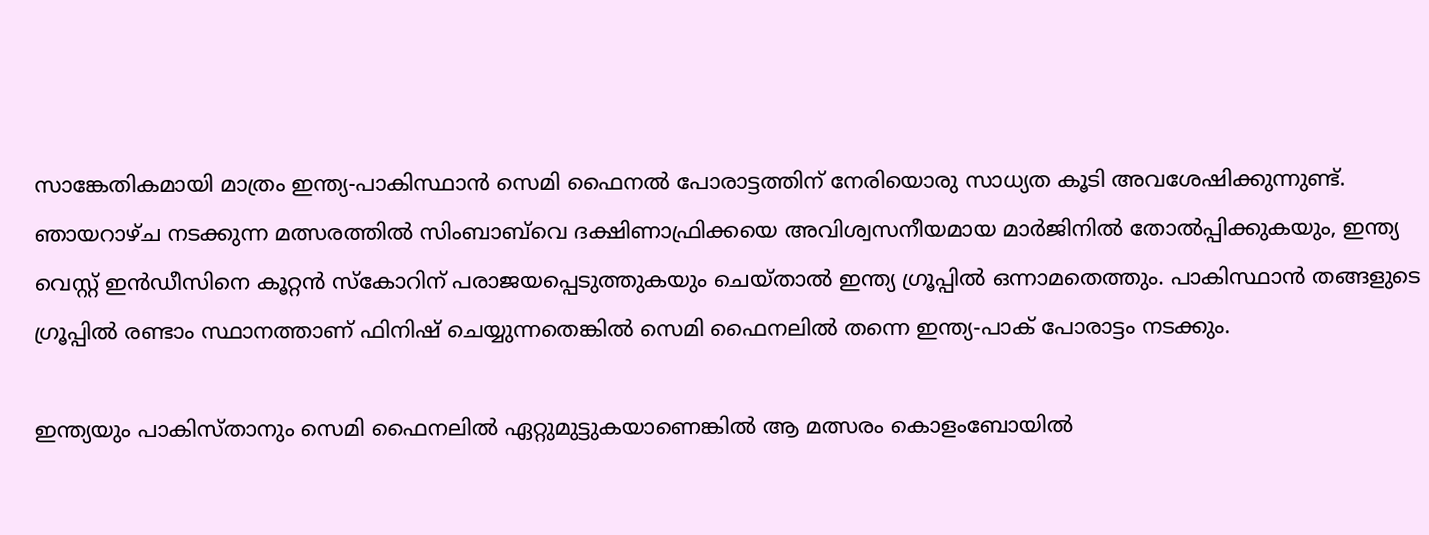സാങ്കേതികമായി മാത്രം ഇന്ത്യ-പാകിസ്ഥാൻ സെമി ഫൈനല്‍ പോരാട്ടത്തിന് നേരിയൊരു സാധ്യത കൂടി അവശേഷിക്കുന്നുണ്ട്. ഞായറാഴ്ച നടക്കുന്ന മത്സരത്തിൽ സിംബാബ്‌വെ ദക്ഷിണാഫ്രിക്കയെ അവിശ്വസനീയമായ മാർജിനിൽ തോൽപ്പിക്കുകയും, ഇന്ത്യ വെസ്റ്റ് ഇൻഡീസിനെ കൂറ്റൻ സ്കോറിന് പരാജയപ്പെടുത്തുകയും ചെയ്താൽ ഇന്ത്യ ഗ്രൂപ്പിൽ ഒന്നാമതെത്തും. പാകിസ്ഥാൻ തങ്ങളുടെ ഗ്രൂപ്പിൽ രണ്ടാം സ്ഥാനത്താണ് ഫിനിഷ് ചെയ്യുന്നതെങ്കിൽ സെമി ഫൈനലിൽ തന്നെ ഇന്ത്യ-പാക് പോരാട്ടം നടക്കും.

ഇന്ത്യയും പാകിസ്താനും സെമി ഫൈനലിൽ ഏറ്റുമുട്ടുകയാണെങ്കിൽ ആ മത്സരം കൊളംബോയിൽ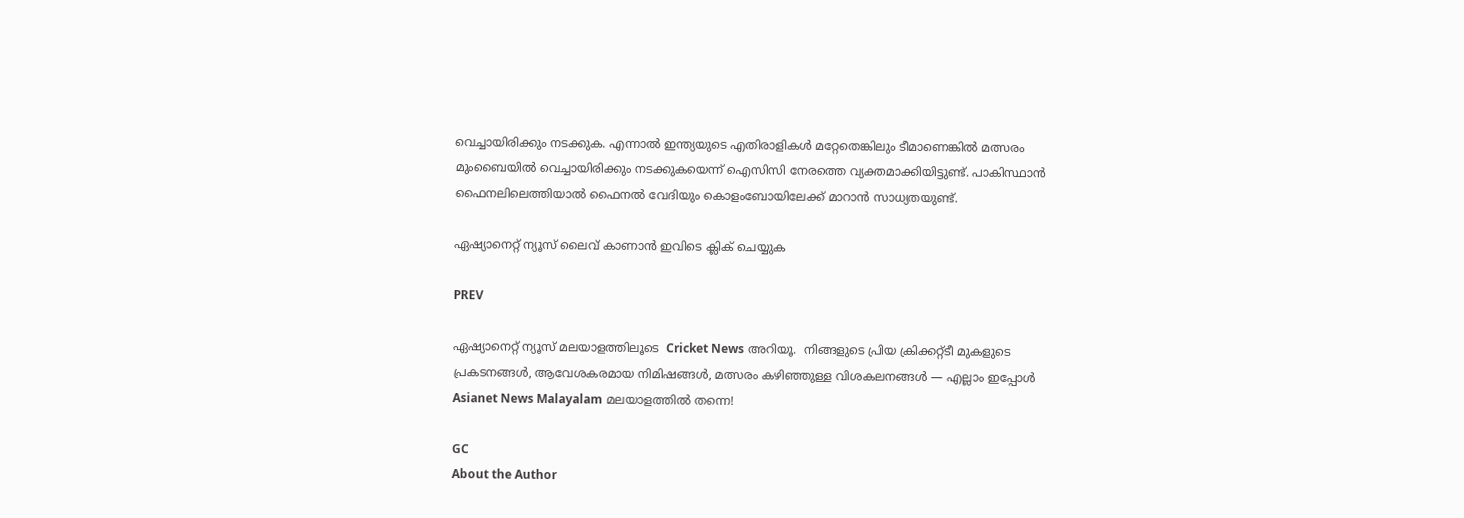വെച്ചായിരിക്കും നടക്കുക. എന്നാൽ ഇന്ത്യയുടെ എതിരാളികൾ മറ്റേതെങ്കിലും ടീമാണെങ്കിൽ മത്സരം മുംബൈയിൽ വെച്ചായിരിക്കും നടക്കുകയെന്ന് ഐസിസി നേരത്തെ വ്യക്തമാക്കിയിട്ടുണ്ട്. പാകിസ്ഥാൻ ഫൈനലിലെത്തിയാൽ ഫൈനൽ വേദിയും കൊളംബോയിലേക്ക് മാറാൻ സാധ്യതയുണ്ട്.

ഏഷ്യാനെറ്റ് ന്യൂസ് ലൈവ് കാണാന്‍ ഇവിടെ ക്ലിക് ചെയ്യുക

PREV

ഏഷ്യാനെറ്റ് ന്യൂസ് മലയാളത്തിലൂടെ  Cricket News അറിയൂ.  നിങ്ങളുടെ പ്രിയ ക്രിക്കറ്റ്ടീ മുകളുടെ പ്രകടനങ്ങൾ, ആവേശകരമായ നിമിഷങ്ങൾ, മത്സരം കഴിഞ്ഞുള്ള വിശകലനങ്ങൾ — എല്ലാം ഇപ്പോൾ Asianet News Malayalam മലയാളത്തിൽ തന്നെ!

GC
About the Author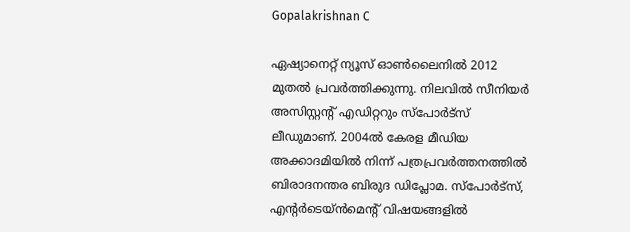Gopalakrishnan C

ഏഷ്യാനെറ്റ് ന്യൂസ് ഓണ്‍ലൈനില്‍ 2012 മുതല്‍ പ്രവര്‍ത്തിക്കുന്നു. നിലവില്‍ സീനിയര്‍ അസിസ്റ്റന്‍റ് എഡിറ്ററും സ്പോർട്സ് ലീഡുമാണ്. 2004ൽ കേരള മീഡിയ അക്കാദമിയില്‍ നിന്ന് പത്രപ്രവര്‍ത്തനത്തില്‍ ബിരാദനന്തര ബിരുദ ഡിപ്ലോമ. സ്പോര്‍ട്സ്, എന്‍റര്‍ടെയ്ൻമെന്‍റ് വിഷയങ്ങളില്‍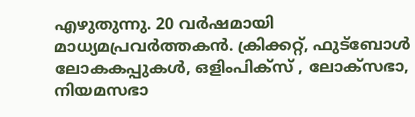എഴുതുന്നു. 20 വര്‍ഷമായി മാധ്യമപ്രവര്‍ത്തകൻ. ക്രിക്കറ്റ്, ഫുട്ബോള്‍ ലോകകപ്പുകൾ, ഒളിംപിക്സ് , ലോക്സഭാ, നിയമസഭാ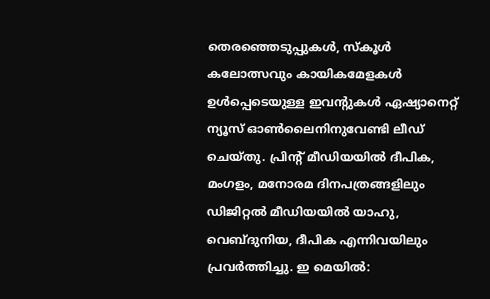തെരഞ്ഞെടുപ്പുകള്‍, സ്കൂള്‍ കലോത്സവും കായികമേളകള്‍ ഉള്‍പ്പെടെയുള്ള ഇവന്‍റുകള്‍ ഏഷ്യാനെറ്റ് ന്യൂസ് ഓണ്‍ലൈനിനുവേണ്ടി ലീഡ് ചെയ്തു. പ്രിന്‍റ് മീഡിയയില്‍ ദീപിക, മംഗളം, മനോരമ ദിനപത്രങ്ങളിലും ഡിജിറ്റൽ മീഡിയയില്‍ യാഹു, വെബ്ദുനിയ, ദീപിക എന്നിവയിലും പ്രവര്‍ത്തിച്ചു. ഇ മെയില്‍: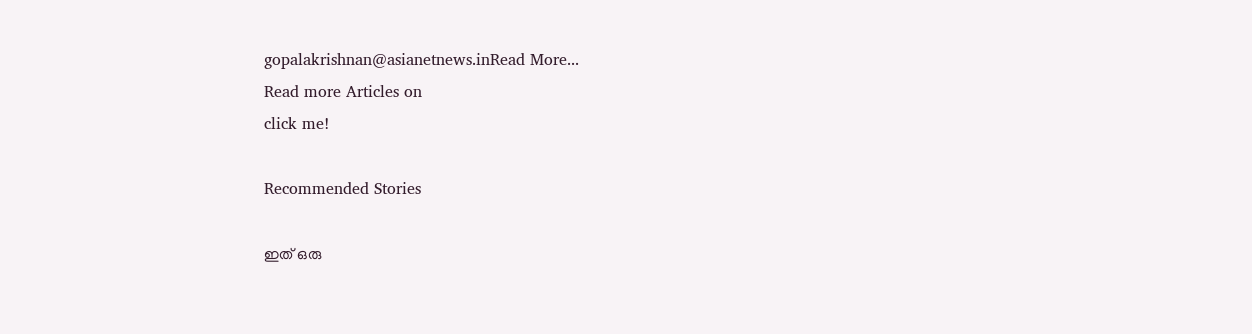gopalakrishnan@asianetnews.inRead More...
Read more Articles on
click me!

Recommended Stories

ഇത് ഒരു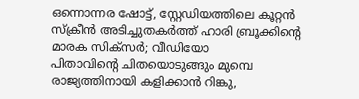ഒന്നൊന്നര ഷോട്ട്, സ്റ്റേഡിയത്തിലെ കൂറ്റൻ സ്ക്രീൻ അടിച്ചുതകർത്ത് ഹാരി ബ്രൂക്കിന്‍റെ മാരക സിക്സർ; വീഡിയോ
പിതാവിന്‍റെ ചിതയൊടുങ്ങും മുമ്പെ രാജ്യത്തിനായി കളിക്കാന്‍ റിങ്കു,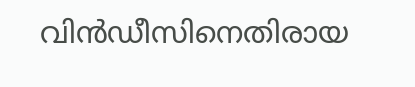വിന്‍ഡീസിനെതിരായ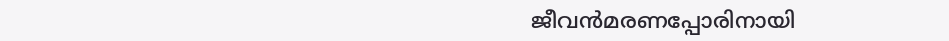ജീവന്‍മരണപ്പോരിനായി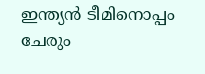ഇന്ത്യൻ ടീമിനൊപ്പം ചേരും